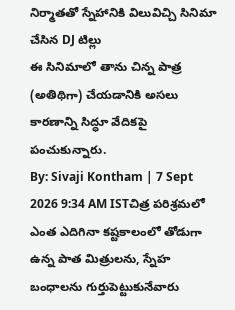నిర్మాతతో స్నేహానికి విలువిచ్చి సినిమా చేసిన DJ టిల్లు
ఈ సినిమాలో తాను చిన్న పాత్ర (అతిథిగా) చేయడానికి అసలు కారణాన్ని సిద్ధూ వేదికపై పంచుకున్నారు.
By: Sivaji Kontham | 7 Sept 2026 9:34 AM ISTచిత్ర పరిశ్రమలో ఎంత ఎదిగినా కష్టకాలంలో తోడుగా ఉన్న పాత మిత్రులను, స్నేహ బంధాలను గుర్తుపెట్టుకునేవారు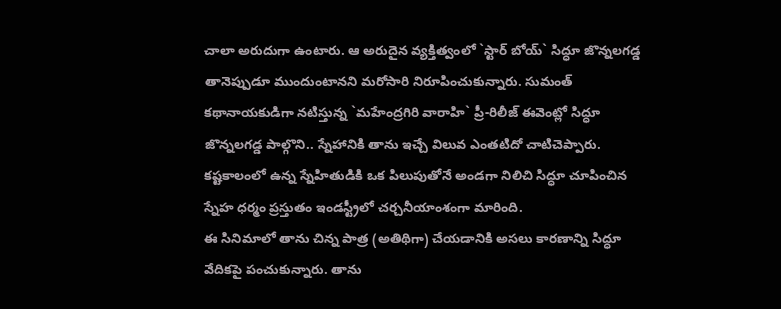చాలా అరుదుగా ఉంటారు. ఆ అరుదైన వ్యక్తిత్వంలో `స్టార్ బోయ్` సిద్ధూ జొన్నలగడ్డ తానెప్పుడూ ముందుంటానని మరోసారి నిరూపించుకున్నారు. సుమంత్ కథానాయకుడిగా నటిస్తున్న `మహేంద్రగిరి వారాహి` ప్రీ-రిలీజ్ ఈవెంట్లో సిద్ధూ జొన్నలగడ్డ పాల్గొని.. స్నేహానికి తాను ఇచ్చే విలువ ఎంతటిదో చాటిచెప్పారు. కష్టకాలంలో ఉన్న స్నేహితుడికి ఒక పిలుపుతోనే అండగా నిలిచి సిద్ధూ చూపించిన స్నేహ ధర్మం ప్రస్తుతం ఇండస్ట్రీలో చర్చనీయాంశంగా మారింది.
ఈ సినిమాలో తాను చిన్న పాత్ర (అతిథిగా) చేయడానికి అసలు కారణాన్ని సిద్ధూ వేదికపై పంచుకున్నారు. తాను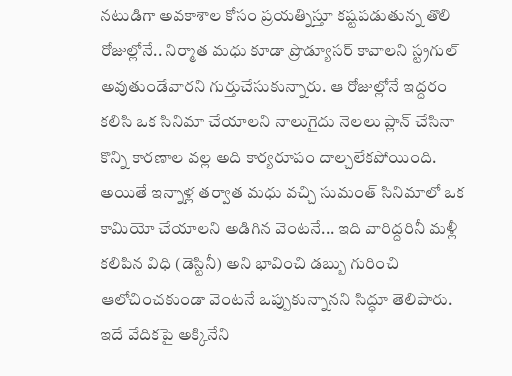నటుడిగా అవకాశాల కోసం ప్రయత్నిస్తూ కష్టపడుతున్న తొలి రోజుల్లోనే.. నిర్మాత మధు కూడా ప్రొడ్యూసర్ కావాలని స్ట్రగుల్ అవుతుండేవారని గుర్తుచేసుకున్నారు. ఆ రోజుల్లోనే ఇద్దరం కలిసి ఒక సినిమా చేయాలని నాలుగైదు నెలలు ప్లాన్ చేసినా కొన్ని కారణాల వల్ల అది కార్యరూపం దాల్చలేకపోయింది. అయితే ఇన్నాళ్ల తర్వాత మధు వచ్చి సుమంత్ సినిమాలో ఒక కామియో చేయాలని అడిగిన వెంటనే... ఇది వారిద్దరినీ మళ్లీ కలిపిన విధి (డెస్టినీ) అని భావించి డబ్బు గురించి ఆలోచించకుండా వెంటనే ఒప్పుకున్నానని సిద్ధూ తెలిపారు.
ఇదే వేదికపై అక్కినేని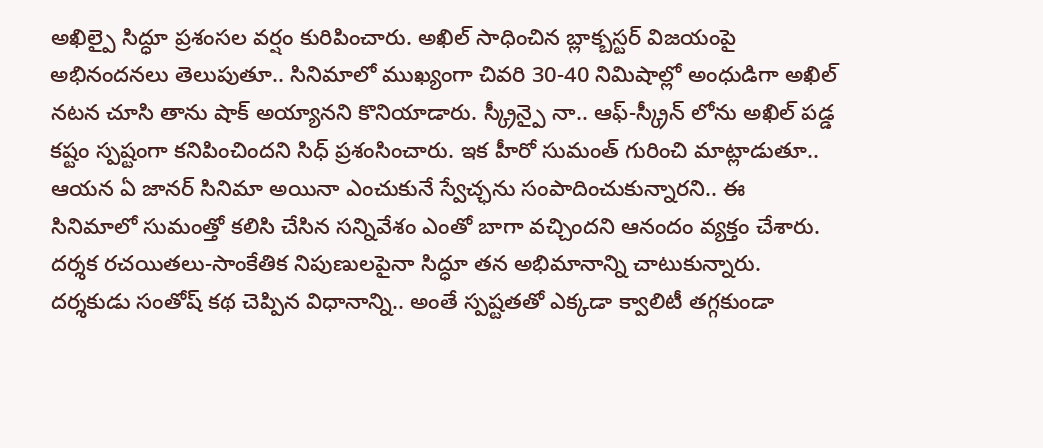అఖిల్పై సిద్ధూ ప్రశంసల వర్షం కురిపించారు. అఖిల్ సాధించిన బ్లాక్బస్టర్ విజయంపై అభినందనలు తెలుపుతూ.. సినిమాలో ముఖ్యంగా చివరి 30-40 నిమిషాల్లో అంధుడిగా అఖిల్ నటన చూసి తాను షాక్ అయ్యానని కొనియాడారు. స్క్రీన్పై నా.. ఆఫ్-స్క్రీన్ లోను అఖిల్ పడ్డ కష్టం స్పష్టంగా కనిపించిందని సిధ్ ప్రశంసించారు. ఇక హీరో సుమంత్ గురించి మాట్లాడుతూ.. ఆయన ఏ జానర్ సినిమా అయినా ఎంచుకునే స్వేచ్ఛను సంపాదించుకున్నారని.. ఈ సినిమాలో సుమంత్తో కలిసి చేసిన సన్నివేశం ఎంతో బాగా వచ్చిందని ఆనందం వ్యక్తం చేశారు.
దర్శక రచయితలు-సాంకేతిక నిపుణులపైనా సిద్ధూ తన అభిమానాన్ని చాటుకున్నారు. దర్శకుడు సంతోష్ కథ చెప్పిన విధానాన్ని.. అంతే స్పష్టతతో ఎక్కడా క్వాలిటీ తగ్గకుండా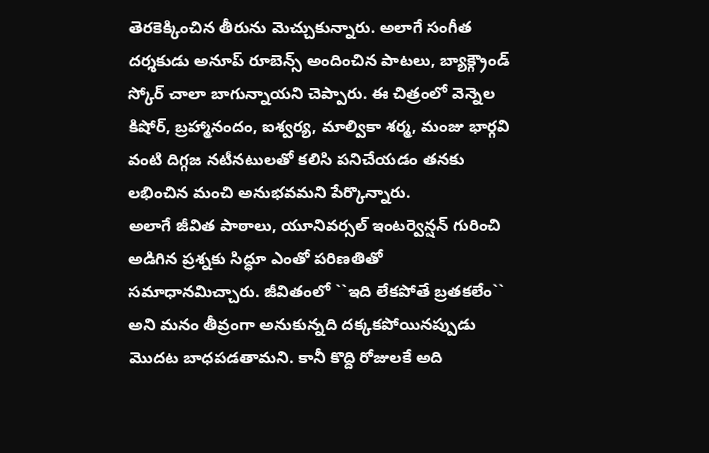తెరకెక్కించిన తీరును మెచ్చుకున్నారు. అలాగే సంగీత దర్శకుడు అనూప్ రూబెన్స్ అందించిన పాటలు, బ్యాక్గ్రౌండ్ స్కోర్ చాలా బాగున్నాయని చెప్పారు. ఈ చిత్రంలో వెన్నెల కిషోర్, బ్రహ్మానందం, ఐశ్వర్య, మాల్వికా శర్మ, మంజు భార్గవి వంటి దిగ్గజ నటీనటులతో కలిసి పనిచేయడం తనకు లభించిన మంచి అనుభవమని పేర్కొన్నారు.
అలాగే జీవిత పాఠాలు, యూనివర్సల్ ఇంటర్వెన్షన్ గురించి అడిగిన ప్రశ్నకు సిద్ధూ ఎంతో పరిణతితో సమాధానమిచ్చారు. జీవితంలో ``ఇది లేకపోతే బ్రతకలేం`` అని మనం తీవ్రంగా అనుకున్నది దక్కకపోయినప్పుడు మొదట బాధపడతామని. కానీ కొద్ది రోజులకే అది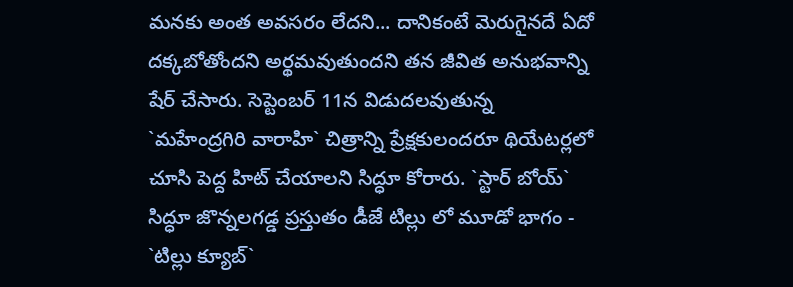మనకు అంత అవసరం లేదని... దానికంటే మెరుగైనదే ఏదో దక్కబోతోందని అర్థమవుతుందని తన జీవిత అనుభవాన్ని షేర్ చేసారు. సెప్టెంబర్ 11న విడుదలవుతున్న `మహేంద్రగిరి వారాహి` చిత్రాన్ని ప్రేక్షకులందరూ థియేటర్లలో చూసి పెద్ద హిట్ చేయాలని సిద్ధూ కోరారు. `స్టార్ బోయ్` సిద్ధూ జొన్నలగడ్డ ప్రస్తుతం డీజే టిల్లు లో మూడో భాగం - `టిల్లు క్యూబ్`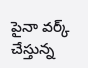పైనా వర్క్ చేస్తున్న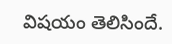విషయం తెలిసిందే.